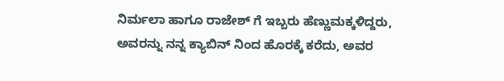ನಿರ್ಮಲಾ ಹಾಗೂ ರಾಜೇಶ್ ಗೆ ಇಬ್ಬರು ಹೆಣ್ಣುಮಕ್ಕಳಿದ್ದರು, ಅವರನ್ನು ನನ್ನ ಕ್ಯಾಬಿನ್ ನಿಂದ ಹೊರಕ್ಕೆ ಕರೆದು, ಅವರ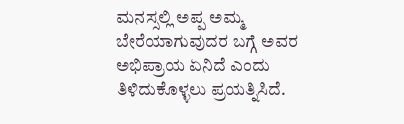ಮನಸ್ಸಲ್ಲಿ ಅಪ್ಪ ಅಮ್ಮ ಬೇರೆಯಾಗುವುದರ ಬಗ್ಗೆ ಅವರ ಅಭಿಪ್ರಾಯ ಏನಿದೆ ಎಂದು ತಿಳಿದುಕೊಳ್ಳಲು ಪ್ರಯತ್ನಿಸಿದೆ.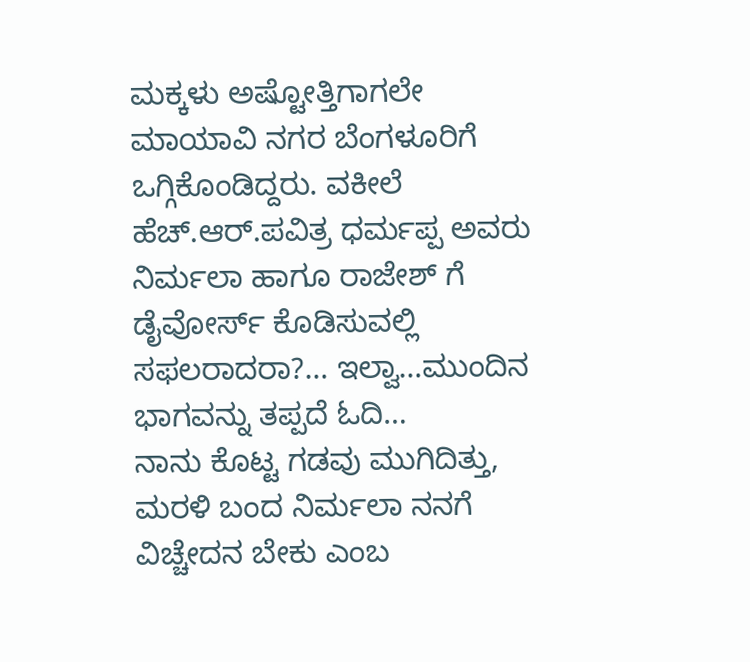ಮಕ್ಕಳು ಅಷ್ಟೋತ್ತಿಗಾಗಲೇ ಮಾಯಾವಿ ನಗರ ಬೆಂಗಳೂರಿಗೆ ಒಗ್ಗಿಕೊಂಡಿದ್ದರು. ವಕೀಲೆ ಹೆಚ್.ಆರ್.ಪವಿತ್ರ ಧರ್ಮಪ್ಪ ಅವರು ನಿರ್ಮಲಾ ಹಾಗೂ ರಾಜೇಶ್ ಗೆ ಡೈವೋರ್ಸ್ ಕೊಡಿಸುವಲ್ಲಿ ಸಫಲರಾದರಾ?… ಇಲ್ವಾ…ಮುಂದಿನ ಭಾಗವನ್ನು ತಪ್ಪದೆ ಓದಿ…
ನಾನು ಕೊಟ್ಟ ಗಡವು ಮುಗಿದಿತ್ತು, ಮರಳಿ ಬಂದ ನಿರ್ಮಲಾ ನನಗೆ ವಿಚ್ಚೇದನ ಬೇಕು ಎಂಬ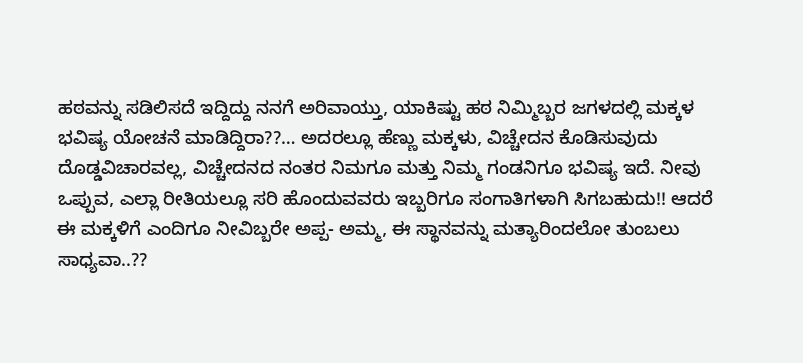ಹಠವನ್ನು ಸಡಿಲಿಸದೆ ಇದ್ದಿದ್ದು ನನಗೆ ಅರಿವಾಯ್ತು, ಯಾಕಿಷ್ಟು ಹಠ ನಿಮ್ಮಿಬ್ಬರ ಜಗಳದಲ್ಲಿ ಮಕ್ಕಳ ಭವಿಷ್ಯ ಯೋಚನೆ ಮಾಡಿದ್ದಿರಾ??… ಅದರಲ್ಲೂ ಹೆಣ್ಣು ಮಕ್ಕಳು, ವಿಚ್ಚೇದನ ಕೊಡಿಸುವುದು ದೊಡ್ಡವಿಚಾರವಲ್ಲ, ವಿಚ್ಚೇದನದ ನಂತರ ನಿಮಗೂ ಮತ್ತು ನಿಮ್ಮ ಗಂಡನಿಗೂ ಭವಿಷ್ಯ ಇದೆ. ನೀವು ಒಪ್ಪುವ, ಎಲ್ಲಾ ರೀತಿಯಲ್ಲೂ ಸರಿ ಹೊಂದುವವರು ಇಬ್ಬರಿಗೂ ಸಂಗಾತಿಗಳಾಗಿ ಸಿಗಬಹುದು!! ಆದರೆ ಈ ಮಕ್ಕಳಿಗೆ ಎಂದಿಗೂ ನೀವಿಬ್ಬರೇ ಅಪ್ಪ- ಅಮ್ಮ, ಈ ಸ್ಥಾನವನ್ನು ಮತ್ಯಾರಿಂದಲೋ ತುಂಬಲು ಸಾಧ್ಯವಾ..??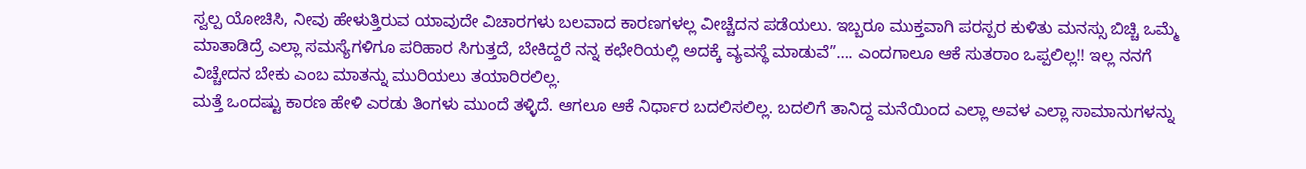ಸ್ವಲ್ಪ ಯೋಚಿಸಿ, ನೀವು ಹೇಳುತ್ತಿರುವ ಯಾವುದೇ ವಿಚಾರಗಳು ಬಲವಾದ ಕಾರಣಗಳಲ್ಲ ವೀಚ್ಚೆದನ ಪಡೆಯಲು. ಇಬ್ಬರೂ ಮುಕ್ತವಾಗಿ ಪರಸ್ಪರ ಕುಳಿತು ಮನಸ್ಸು ಬಿಚ್ಚಿ ಒಮ್ಮೆ ಮಾತಾಡಿದ್ರೆ ಎಲ್ಲಾ ಸಮಸ್ಯೆಗಳಿಗೂ ಪರಿಹಾರ ಸಿಗುತ್ತದೆ, ಬೇಕಿದ್ದರೆ ನನ್ನ ಕಛೇರಿಯಲ್ಲಿ ಅದಕ್ಕೆ ವ್ಯವಸ್ಥೆ ಮಾಡುವೆ”…. ಎಂದಗಾಲೂ ಆಕೆ ಸುತರಾಂ ಒಪ್ಪಲಿಲ್ಲ!! ಇಲ್ಲ ನನಗೆ ವಿಚ್ಚೇದನ ಬೇಕು ಎಂಬ ಮಾತನ್ನು ಮುರಿಯಲು ತಯಾರಿರಲಿಲ್ಲ.
ಮತ್ತೆ ಒಂದಷ್ಟು ಕಾರಣ ಹೇಳಿ ಎರಡು ತಿಂಗಳು ಮುಂದೆ ತಳ್ಳಿದೆ. ಆಗಲೂ ಆಕೆ ನಿರ್ಧಾರ ಬದಲಿಸಲಿಲ್ಲ. ಬದಲಿಗೆ ತಾನಿದ್ದ ಮನೆಯಿಂದ ಎಲ್ಲಾ ಅವಳ ಎಲ್ಲಾ ಸಾಮಾನುಗಳನ್ನು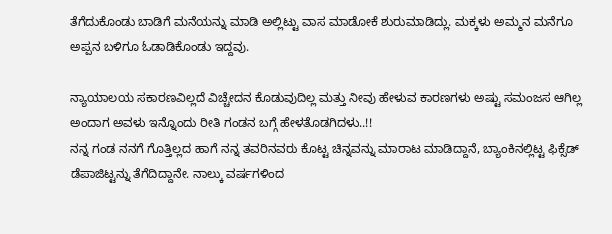ತೆಗೆದುಕೊಂಡು ಬಾಡಿಗೆ ಮನೆಯನ್ನು ಮಾಡಿ ಅಲ್ಲಿಟ್ಟು ವಾಸ ಮಾಡೋಕೆ ಶುರುಮಾಡಿದ್ಲು. ಮಕ್ಕಳು ಅಮ್ಮನ ಮನೆಗೂ ಅಪ್ಪನ ಬಳಿಗೂ ಓಡಾಡಿಕೊಂಡು ಇದ್ದವು.

ನ್ಯಾಯಾಲಯ ಸಕಾರಣವಿಲ್ಲದೆ ವಿಚ್ಚೇದನ ಕೊಡುವುದಿಲ್ಲ ಮತ್ತು ನೀವು ಹೇಳುವ ಕಾರಣಗಳು ಅಷ್ಟು ಸಮಂಜಸ ಆಗಿಲ್ಲ ಅಂದಾಗ ಅವಳು ಇನ್ನೊಂದು ರೀತಿ ಗಂಡನ ಬಗ್ಗೆ ಹೇಳತೊಡಗಿದಳು..!!
ನನ್ನ ಗಂಡ ನನಗೆ ಗೊತ್ತಿಲ್ಲದ ಹಾಗೆ ನನ್ನ ತವರಿನವರು ಕೊಟ್ಟ ಚಿನ್ನವನ್ನು ಮಾರಾಟ ಮಾಡಿದ್ದಾನೆ, ಬ್ಯಾಂಕಿನಲ್ಲಿಟ್ಟ ಫಿಕ್ಸೆಡ್ ಡೆಪಾಜಿಟ್ಟನ್ನು ತೆಗೆದಿದ್ದಾನೇ. ನಾಲ್ಕು ವರ್ಷಗಳಿಂದ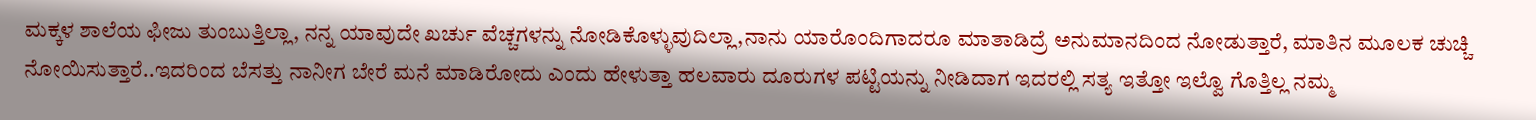ಮಕ್ಕಳ ಶಾಲೆಯ ಫೀಜು ತುಂಬುತ್ತಿಲ್ಲಾ, ನನ್ನ ಯಾವುದೇ ಖರ್ಚು ವೆಚ್ಚಗಳನ್ನು ನೋಡಿಕೊಳ್ಳುವುದಿಲ್ಲಾ,ನಾನು ಯಾರೊಂದಿಗಾದರೂ ಮಾತಾಡಿದ್ರೆ ಅನುಮಾನದಿಂದ ನೋಡುತ್ತಾರೆ, ಮಾತಿನ ಮೂಲಕ ಚುಚ್ಚಿ ನೋಯಿಸುತ್ತಾರೆ..ಇದರಿಂದ ಬೆಸತ್ತು ನಾನೀಗ ಬೇರೆ ಮನೆ ಮಾಡಿರೋದು ಎಂದು ಹೇಳುತ್ತಾ ಹಲವಾರು ದೂರುಗಳ ಪಟ್ಟಿಯನ್ನು ನೀಡಿದಾಗ ಇದರಲ್ಲಿ ಸತ್ಯ ಇತ್ತೋ ಇಲ್ವೊ ಗೊತ್ತಿಲ್ಲ ನಮ್ಮ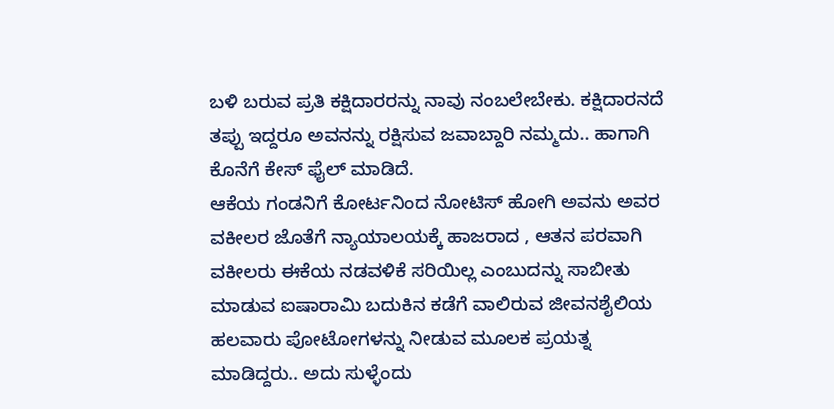ಬಳಿ ಬರುವ ಪ್ರತಿ ಕಕ್ಷಿದಾರರನ್ನು ನಾವು ನಂಬಲೇಬೇಕು. ಕಕ್ಷಿದಾರನದೆ ತಪ್ಪು ಇದ್ದರೂ ಅವನನ್ನು ರಕ್ಷಿಸುವ ಜವಾಬ್ದಾರಿ ನಮ್ಮದು.. ಹಾಗಾಗಿ ಕೊನೆಗೆ ಕೇಸ್ ಫೈಲ್ ಮಾಡಿದೆ.
ಆಕೆಯ ಗಂಡನಿಗೆ ಕೋರ್ಟನಿಂದ ನೋಟಿಸ್ ಹೋಗಿ ಅವನು ಅವರ ವಕೀಲರ ಜೊತೆಗೆ ನ್ಯಾಯಾಲಯಕ್ಕೆ ಹಾಜರಾದ , ಆತನ ಪರವಾಗಿ ವಕೀಲರು ಈಕೆಯ ನಡವಳಿಕೆ ಸರಿಯಿಲ್ಲ ಎಂಬುದನ್ನು ಸಾಬೀತು ಮಾಡುವ ಐಷಾರಾಮಿ ಬದುಕಿನ ಕಡೆಗೆ ವಾಲಿರುವ ಜೀವನಶೈಲಿಯ ಹಲವಾರು ಪೋಟೋಗಳನ್ನು ನೀಡುವ ಮೂಲಕ ಪ್ರಯತ್ನ ಮಾಡಿದ್ದರು.. ಅದು ಸುಳ್ಳೆಂದು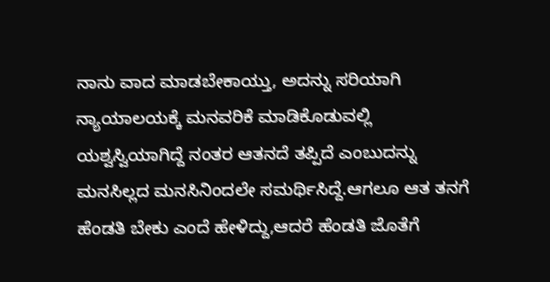ನಾನು ವಾದ ಮಾಡಬೇಕಾಯ್ತು, ಅದನ್ನು ಸರಿಯಾಗಿ ನ್ಯಾಯಾಲಯಕ್ಕೆ ಮನವರಿಕೆ ಮಾಡಿಕೊಡುವಲ್ಲಿ ಯಶ್ವಸ್ವಿಯಾಗಿದ್ದೆ ನಂತರ ಆತನದೆ ತಪ್ಪಿದೆ ಎಂಬುದನ್ನು ಮನಸಿಲ್ಲದ ಮನಸಿನಿಂದಲೇ ಸಮರ್ಥಿಸಿದ್ದೆ.ಆಗಲೂ ಆತ ತನಗೆ ಹೆಂಡತಿ ಬೇಕು ಎಂದೆ ಹೇಳಿದ್ದು,ಆದರೆ ಹೆಂಡತಿ ಜೊತೆಗೆ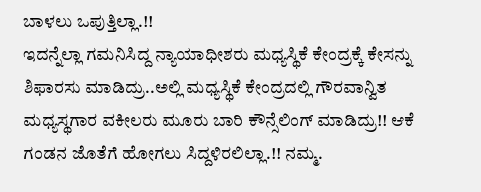ಬಾಳಲು ಒಪುತ್ತಿಲ್ಲಾ.!!
ಇದನ್ನೆಲ್ಲಾ ಗಮನಿಸಿದ್ದ ನ್ಯಾಯಾಧೀಶರು ಮಧ್ಯಸ್ಥಿಕೆ ಕೇಂದ್ರಕ್ಕೆ ಕೇಸನ್ನು ಶಿಫಾರಸು ಮಾಡಿದ್ರು..ಅಲ್ಲಿ ಮಧ್ಯಸ್ಥಿಕೆ ಕೇಂದ್ರದಲ್ಲಿ ಗೌರವಾನ್ವಿತ ಮಧ್ಯಸ್ಥಗಾರ ವಕೀಲರು ಮೂರು ಬಾರಿ ಕೌನ್ಸೆಲಿಂಗ್ ಮಾಡಿದ್ರು!! ಆಕೆ ಗಂಡನ ಜೊತೆಗೆ ಹೋಗಲು ಸಿದ್ದಳಿರಲಿಲ್ಲಾ.!! ನಮ್ಮ.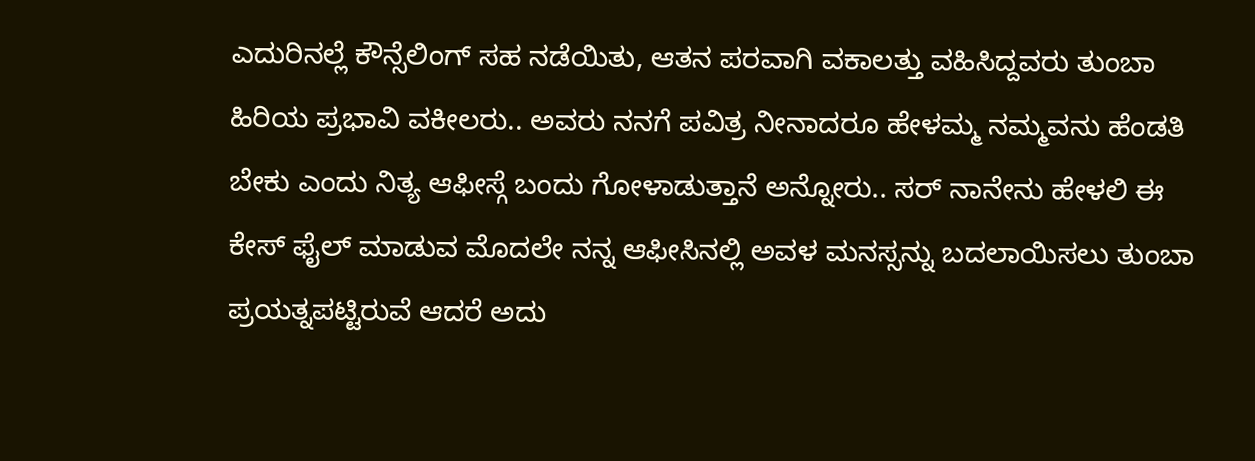ಎದುರಿನಲ್ಲೆ ಕೌನ್ಸೆಲಿಂಗ್ ಸಹ ನಡೆಯಿತು, ಆತನ ಪರವಾಗಿ ವಕಾಲತ್ತು ವಹಿಸಿದ್ದವರು ತುಂಬಾ ಹಿರಿಯ ಪ್ರಭಾವಿ ವಕೀಲರು.. ಅವರು ನನಗೆ ಪವಿತ್ರ ನೀನಾದರೂ ಹೇಳಮ್ಮ ನಮ್ಮವನು ಹೆಂಡತಿ ಬೇಕು ಎಂದು ನಿತ್ಯ ಆಫೀಸ್ಗೆ ಬಂದು ಗೋಳಾಡುತ್ತಾನೆ ಅನ್ನೋರು.. ಸರ್ ನಾನೇನು ಹೇಳಲಿ ಈ ಕೇಸ್ ಫೈಲ್ ಮಾಡುವ ಮೊದಲೇ ನನ್ನ ಆಫೀಸಿನಲ್ಲಿ ಅವಳ ಮನಸ್ಸನ್ನು ಬದಲಾಯಿಸಲು ತುಂಬಾ ಪ್ರಯತ್ನಪಟ್ಟಿರುವೆ ಆದರೆ ಅದು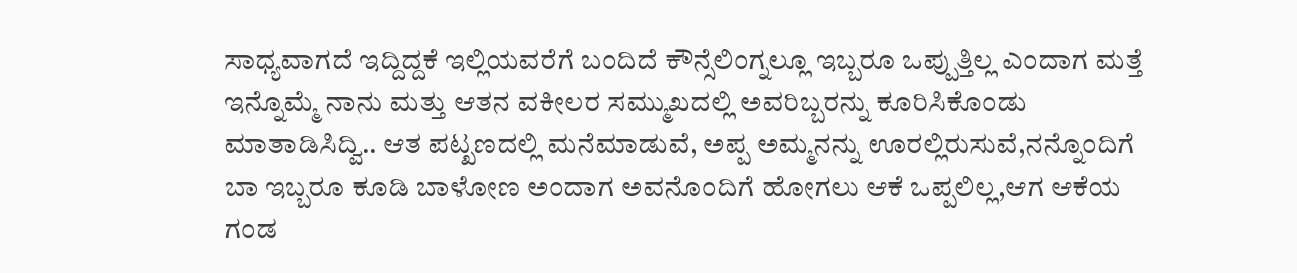ಸಾಧ್ಯವಾಗದೆ ಇದ್ದಿದ್ದಕೆ ಇಲ್ಲಿಯವರೆಗೆ ಬಂದಿದೆ ಕೌನ್ಸೆಲಿಂಗ್ನಲ್ಲೂ ಇಬ್ಬರೂ ಒಪ್ಪುತ್ತಿಲ್ಲ ಎಂದಾಗ ಮತ್ತೆ ಇನ್ನೊಮ್ಮೆ ನಾನು ಮತ್ತು ಆತನ ವಕೀಲರ ಸಮ್ಮುಖದಲ್ಲಿ ಅವರಿಬ್ಬರನ್ನು ಕೂರಿಸಿಕೊಂಡು ಮಾತಾಡಿಸಿದ್ವಿ.. ಆತ ಪಟ್ಖಣದಲ್ಲಿ ಮನೆಮಾಡುವೆ, ಅಪ್ಪ ಅಮ್ಮನನ್ನು ಊರಲ್ಲಿರುಸುವೆ,ನನ್ನೊಂದಿಗೆ ಬಾ ಇಬ್ಬರೂ ಕೂಡಿ ಬಾಳೋಣ ಅಂದಾಗ ಅವನೊಂದಿಗೆ ಹೋಗಲು ಆಕೆ ಒಪ್ಪಲಿಲ್ಲ,ಆಗ ಆಕೆಯ ಗಂಡ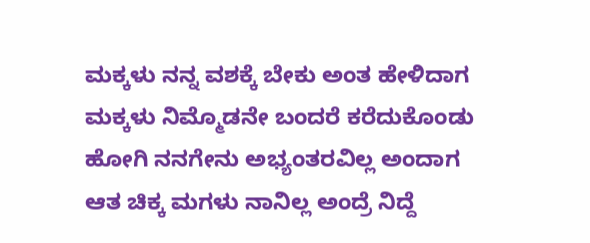ಮಕ್ಕಳು ನನ್ನ ವಶಕ್ಕೆ ಬೇಕು ಅಂತ ಹೇಳಿದಾಗ ಮಕ್ಕಳು ನಿಮ್ಮೊಡನೇ ಬಂದರೆ ಕರೆದುಕೊಂಡು ಹೋಗಿ ನನಗೇನು ಅಭ್ಯಂತರವಿಲ್ಲ ಅಂದಾಗ ಆತ ಚಿಕ್ಕ ಮಗಳು ನಾನಿಲ್ಲ ಅಂದ್ರೆ ನಿದ್ದೆ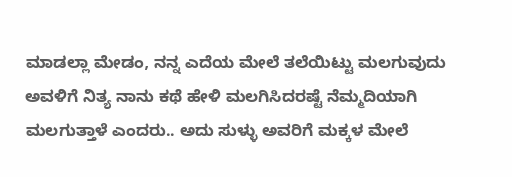ಮಾಡಲ್ಲಾ ಮೇಡಂ, ನನ್ನ ಎದೆಯ ಮೇಲೆ ತಲೆಯಿಟ್ಟು ಮಲಗುವುದು ಅವಳಿಗೆ ನಿತ್ಯ ನಾನು ಕಥೆ ಹೇಳಿ ಮಲಗಿಸಿದರಷ್ಟೆ ನೆಮ್ಮದಿಯಾಗಿ ಮಲಗುತ್ತಾಳೆ ಎಂದರು.. ಅದು ಸುಳ್ಳು ಅವರಿಗೆ ಮಕ್ಕಳ ಮೇಲೆ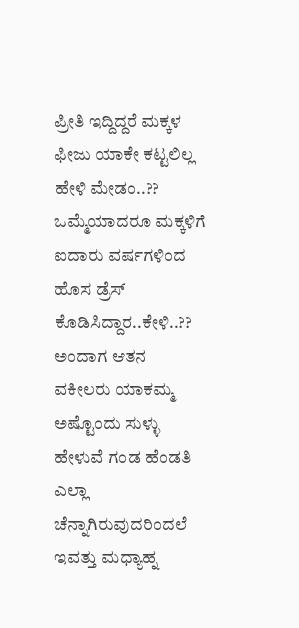ಪ್ರೀತಿ ಇದ್ದಿದ್ದರೆ ಮಕ್ಕಳ ಫೀಜು ಯಾಕೇ ಕಟ್ಟಲಿಲ್ಲ ಹೇಳಿ ಮೇಡಂ..?? ಒಮ್ಮೆಯಾದರೂ ಮಕ್ಕಳಿಗೆ ಐದಾರು ವರ್ಷಗಳಿಂದ ಹೊಸ ಡ್ರೆಸ್ ಕೊಡಿಸಿದ್ದಾರ..ಕೇಳಿ..?? ಅಂದಾಗ ಆತನ ವಕೀಲರು ಯಾಕಮ್ಮ ಅಷ್ಟೊಂದು ಸುಳ್ಳು ಹೇಳುವೆ ಗಂಡ ಹೆಂಡತಿ ಎಲ್ಲಾ ಚೆನ್ನಾಗಿರುವುದರಿಂದಲೆ ಇವತ್ತು ಮಧ್ಯಾಹ್ನ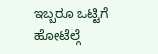ಇಬ್ಬರೂ ಒಟ್ಟಿಗೆ ಹೋಟೆಲ್ಗೆ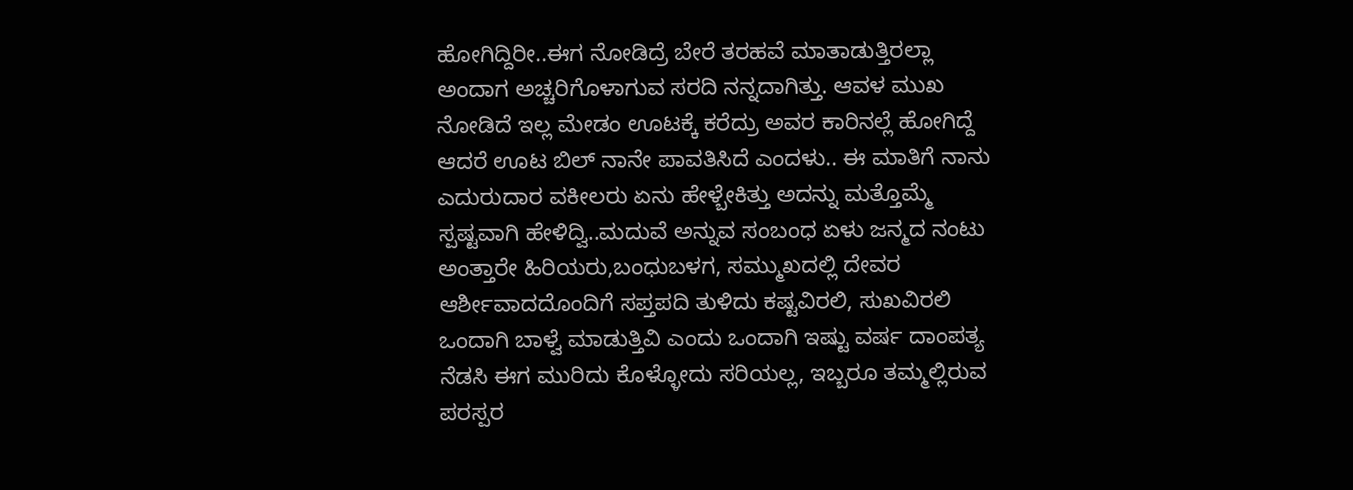ಹೋಗಿದ್ದಿರೀ..ಈಗ ನೋಡಿದ್ರೆ ಬೇರೆ ತರಹವೆ ಮಾತಾಡುತ್ತಿರಲ್ಲಾ ಅಂದಾಗ ಅಚ್ಚರಿಗೊಳಾಗುವ ಸರದಿ ನನ್ನದಾಗಿತ್ತು. ಆವಳ ಮುಖ ನೋಡಿದೆ ಇಲ್ಲ ಮೇಡಂ ಊಟಕ್ಕೆ ಕರೆದ್ರು ಅವರ ಕಾರಿನಲ್ಲೆ ಹೋಗಿದ್ದೆ ಆದರೆ ಊಟ ಬಿಲ್ ನಾನೇ ಪಾವತಿಸಿದೆ ಎಂದಳು.. ಈ ಮಾತಿಗೆ ನಾನು ಎದುರುದಾರ ವಕೀಲರು ಏನು ಹೇಳ್ಬೇಕಿತ್ತು ಅದನ್ನು ಮತ್ತೊಮ್ಮೆ ಸ್ಪಷ್ಟವಾಗಿ ಹೇಳಿದ್ವಿ..ಮದುವೆ ಅನ್ನುವ ಸಂಬಂಧ ಏಳು ಜನ್ಮದ ನಂಟು ಅಂತ್ತಾರೇ ಹಿರಿಯರು,ಬಂಧುಬಳಗ, ಸಮ್ಮುಖದಲ್ಲಿ ದೇವರ ಆರ್ಶೀವಾದದೊಂದಿಗೆ ಸಪ್ತಪದಿ ತುಳಿದು ಕಷ್ಟವಿರಲಿ, ಸುಖವಿರಲಿ ಒಂದಾಗಿ ಬಾಳ್ವೆ ಮಾಡುತ್ತಿವಿ ಎಂದು ಒಂದಾಗಿ ಇಷ್ಟು ವರ್ಷ ದಾಂಪತ್ಯ ನೆಡಸಿ ಈಗ ಮುರಿದು ಕೊಳ್ಳೋದು ಸರಿಯಲ್ಲ, ಇಬ್ಬರೂ ತಮ್ಮಲ್ಲಿರುವ ಪರಸ್ಪರ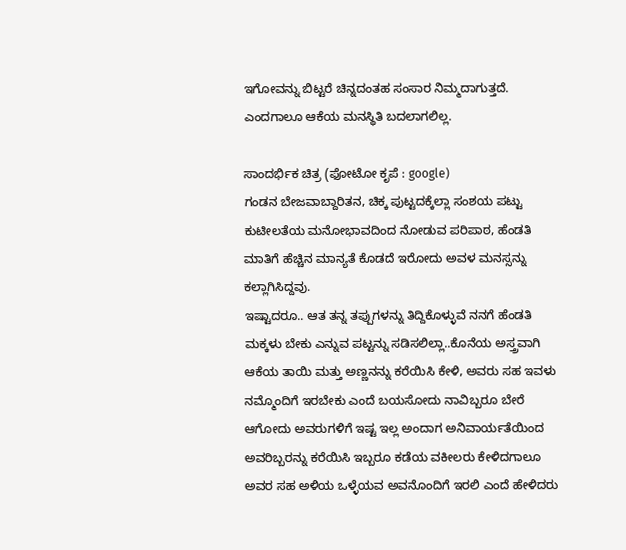ಇಗೋವನ್ನು ಬಿಟ್ಟರೆ ಚಿನ್ನದಂತಹ ಸಂಸಾರ ನಿಮ್ಮದಾಗುತ್ತದೆ. ಎಂದಗಾಲೂ ಆಕೆಯ ಮನಸ್ಥಿತಿ ಬದಲಾಗಲಿಲ್ಲ.

ಸಾಂದರ್ಭಿಕ ಚಿತ್ರ (ಫೋಟೋ ಕೃಪೆ : google)
ಗಂಡನ ಬೇಜವಾಬ್ದಾರಿತನ, ಚಿಕ್ಕ ಪುಟ್ಟದಕ್ಕೆಲ್ಲಾ ಸಂಶಯ ಪಟ್ಟು ಕುಟೀಲತೆಯ ಮನೋಭಾವದಿಂದ ನೋಡುವ ಪರಿಪಾಠ, ಹೆಂಡತಿ ಮಾತಿಗೆ ಹೆಚ್ಚಿನ ಮಾನ್ಯತೆ ಕೊಡದೆ ಇರೋದು ಅವಳ ಮನಸ್ಸನ್ನು ಕಲ್ಲಾಗಿಸಿದ್ದವು.
ಇಷ್ಟಾದರೂ.. ಆತ ತನ್ನ ತಪ್ಪುಗಳನ್ನು ತಿದ್ದಿಕೊಳ್ಳುವೆ ನನಗೆ ಹೆಂಡತಿ ಮಕ್ಕಳು ಬೇಕು ಎನ್ನುವ ಪಟ್ಟನ್ನು ಸಡಿಸಲಿಲ್ಲಾ..ಕೊನೆಯ ಅಸ್ತ್ರವಾಗಿ ಆಕೆಯ ತಾಯಿ ಮತ್ತು ಅಣ್ಣನನ್ನು ಕರೆಯಿಸಿ ಕೇಳಿ, ಅವರು ಸಹ ಇವಳು ನಮ್ಮೊಂದಿಗೆ ಇರಬೇಕು ಎಂದೆ ಬಯಸೋದು ನಾವಿಬ್ಬರೂ ಬೇರೆ ಆಗೋದು ಅವರುಗಳಿಗೆ ಇಷ್ಟ ಇಲ್ಲ ಅಂದಾಗ ಅನಿವಾರ್ಯತೆಯಿಂದ ಅವರಿಬ್ಬರನ್ನು ಕರೆಯಿಸಿ ಇಬ್ಬರೂ ಕಡೆಯ ವಕೀಲರು ಕೇಳಿದಗಾಲೂ ಅವರ ಸಹ ಅಳಿಯ ಒಳ್ಳೆಯವ ಅವನೊಂದಿಗೆ ಇರಲಿ ಎಂದೆ ಹೇಳಿದರು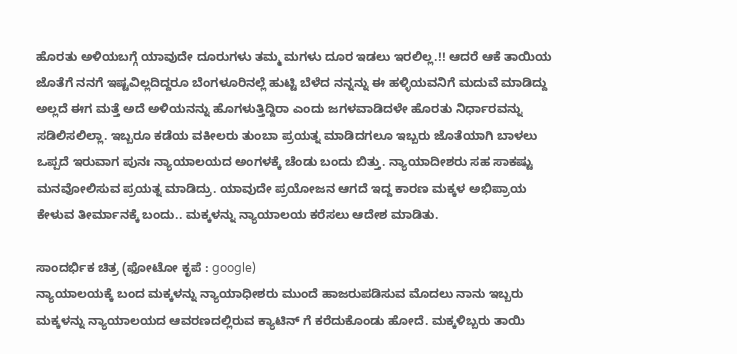ಹೊರತು ಅಳಿಯಬಗ್ಗೆ ಯಾವುದೇ ದೂರುಗಳು ತಮ್ಮ ಮಗಳು ದೂರ ಇಡಲು ಇರಲಿಲ್ಲ.!! ಆದರೆ ಆಕೆ ತಾಯಿಯ ಜೊತೆಗೆ ನನಗೆ ಇಷ್ಟವಿಲ್ಲದಿದ್ದರೂ ಬೆಂಗಳೂರಿನಲ್ಲೆ ಹುಟ್ಟಿ ಬೆಳೆದ ನನ್ನನ್ನು ಈ ಹಳ್ಳಿಯವನಿಗೆ ಮದುವೆ ಮಾಡಿದ್ದು ಅಲ್ಲದೆ ಈಗ ಮತ್ತೆ ಅದೆ ಅಳಿಯನನ್ನು ಹೊಗಳುತ್ತಿದ್ದಿರಾ ಎಂದು ಜಗಳವಾಡಿದಳೇ ಹೊರತು ನಿರ್ಧಾರವನ್ನು ಸಡಿಲಿಸಲಿಲ್ಲಾ. ಇಬ್ಬರೂ ಕಡೆಯ ವಕೀಲರು ತುಂಬಾ ಪ್ರಯತ್ನ ಮಾಡಿದಗಲೂ ಇಬ್ಬರು ಜೊತೆಯಾಗಿ ಬಾಳಲು ಒಪ್ಪದೆ ಇರುವಾಗ ಪುನಃ ನ್ಯಾಯಾಲಯದ ಅಂಗಳಕ್ಕೆ ಚೆಂಡು ಬಂದು ಬಿತ್ತು. ನ್ಯಾಯಾದೀಶರು ಸಹ ಸಾಕಷ್ಟು ಮನವೋಲಿಸುವ ಪ್ರಯತ್ನ ಮಾಡಿದ್ರು. ಯಾವುದೇ ಪ್ರಯೋಜನ ಆಗದೆ ಇದ್ದ ಕಾರಣ ಮಕ್ಕಳ ಅಭಿಪ್ರಾಯ ಕೇಳುವ ತೀರ್ಮಾನಕ್ಕೆ ಬಂದು.. ಮಕ್ಕಳನ್ನು ನ್ಯಾಯಾಲಯ ಕರೆಸಲು ಆದೇಶ ಮಾಡಿತು.

ಸಾಂದರ್ಭಿಕ ಚಿತ್ರ (ಫೋಟೋ ಕೃಪೆ : google)
ನ್ಯಾಯಾಲಯಕ್ಕೆ ಬಂದ ಮಕ್ಕಳನ್ನು ನ್ಯಾಯಾಧೀಶರು ಮುಂದೆ ಹಾಜರುಪಡಿಸುವ ಮೊದಲು ನಾನು ಇಬ್ಬರು ಮಕ್ಕಳನ್ನು ನ್ಯಾಯಾಲಯದ ಆವರಣದಲ್ಲಿರುವ ಕ್ಯಾಟಿನ್ ಗೆ ಕರೆದುಕೊಂಡು ಹೋದೆ. ಮಕ್ಕಳಿಬ್ಬರು ತಾಯಿ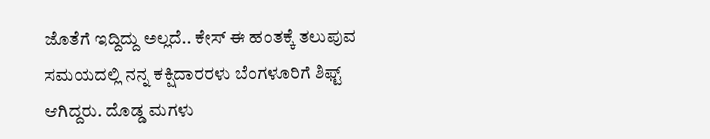ಜೊತೆಗೆ ಇದ್ದಿದ್ದು ಅಲ್ಲದೆ.. ಕೇಸ್ ಈ ಹಂತಕ್ಕೆ ತಲುಪುವ ಸಮಯದಲ್ಲಿ ನನ್ನ ಕಕ್ಷಿದಾರರಳು ಬೆಂಗಳೂರಿಗೆ ಶಿಫ್ಟ್ ಆಗಿದ್ದರು. ದೊಡ್ಡ ಮಗಳು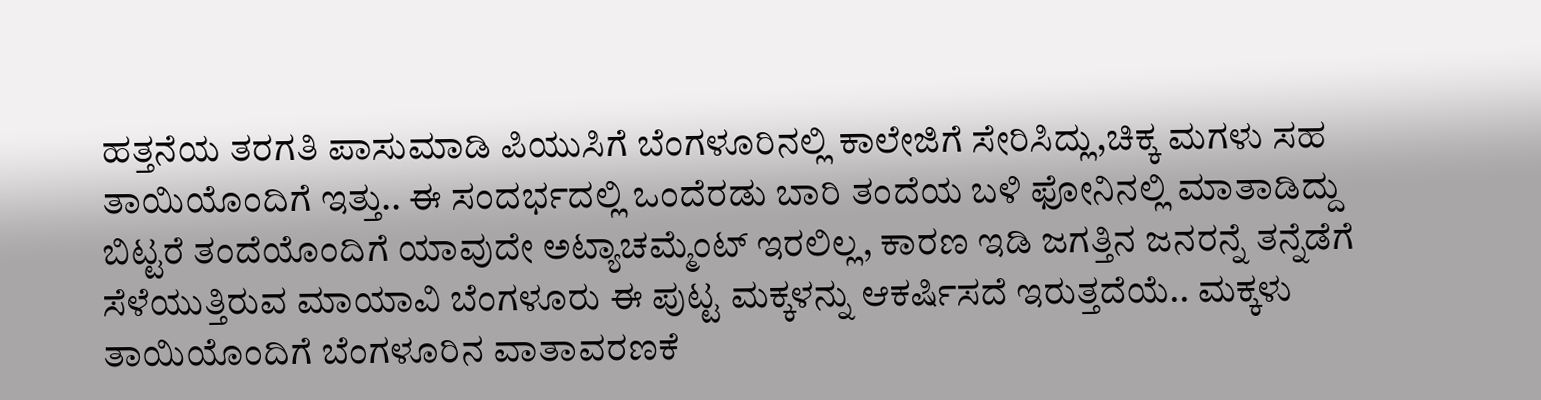ಹತ್ತನೆಯ ತರಗತಿ ಪಾಸುಮಾಡಿ ಪಿಯುಸಿಗೆ ಬೆಂಗಳೂರಿನಲ್ಲಿ ಕಾಲೇಜಿಗೆ ಸೇರಿಸಿದ್ಲು,ಚಿಕ್ಕ ಮಗಳು ಸಹ ತಾಯಿಯೊಂದಿಗೆ ಇತ್ತು.. ಈ ಸಂದರ್ಭದಲ್ಲಿ ಒಂದೆರಡು ಬಾರಿ ತಂದೆಯ ಬಳಿ ಫೋನಿನಲ್ಲಿ ಮಾತಾಡಿದ್ದು ಬಿಟ್ಟರೆ ತಂದೆಯೊಂದಿಗೆ ಯಾವುದೇ ಅಟ್ಯಾಚಮ್ಮೆಂಟ್ ಇರಲಿಲ್ಲ, ಕಾರಣ ಇಡಿ ಜಗತ್ತಿನ ಜನರನ್ನೆ ತನ್ನೆಡೆಗೆ ಸೆಳೆಯುತ್ತಿರುವ ಮಾಯಾವಿ ಬೆಂಗಳೂರು ಈ ಪುಟ್ಟ ಮಕ್ಕಳನ್ನು ಆಕರ್ಷಿಸದೆ ಇರುತ್ತದೆಯೆ.. ಮಕ್ಕಳು ತಾಯಿಯೊಂದಿಗೆ ಬೆಂಗಳೂರಿನ ವಾತಾವರಣಕೆ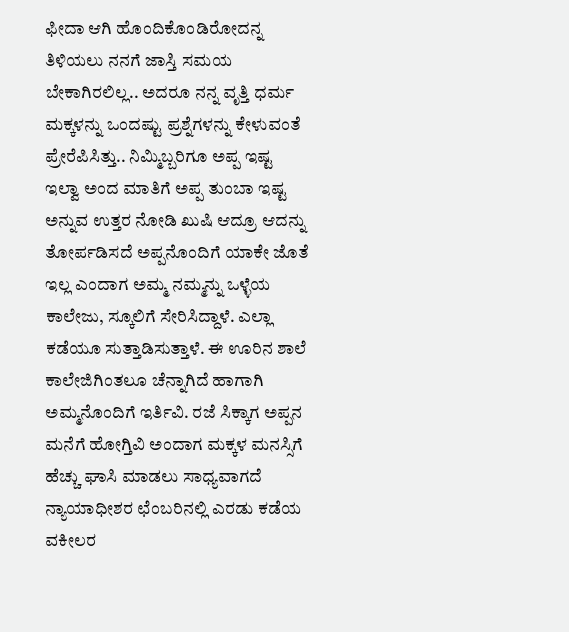ಫೀದಾ ಆಗಿ ಹೊಂದಿಕೊಂಡಿರೋದನ್ನ ತಿಳಿಯಲು ನನಗೆ ಜಾಸ್ತಿ ಸಮಯ ಬೇಕಾಗಿರಲಿಲ್ಲ.. ಅದರೂ ನನ್ನ ವೃತ್ತಿ ಧರ್ಮ ಮಕ್ಕಳನ್ನು ಒಂದಷ್ಟು ಪ್ರಶ್ನೆಗಳನ್ನು ಕೇಳುವಂತೆ ಪ್ರೇರೆಪಿಸಿತ್ತು.. ನಿಮ್ಮಿಬ್ಬರಿಗೂ ಅಪ್ಪ ಇಷ್ಟ ಇಲ್ವಾ ಅಂದ ಮಾತಿಗೆ ಅಪ್ಪ ತುಂಬಾ ಇಷ್ಟ ಅನ್ನುವ ಉತ್ತರ ನೋಡಿ ಖುಷಿ ಆದ್ರೂ ಆದನ್ನು ತೋರ್ಪಡಿಸದೆ ಅಪ್ಪನೊಂದಿಗೆ ಯಾಕೇ ಜೊತೆ ಇಲ್ಲ ಎಂದಾಗ ಅಮ್ಮ ನಮ್ಮನ್ನು ಒಳ್ಳೆಯ ಕಾಲೇಜು, ಸ್ಕೂಲಿಗೆ ಸೇರಿಸಿದ್ದಾಳೆ. ಎಲ್ಲಾ ಕಡೆಯೂ ಸುತ್ತಾಡಿಸುತ್ತಾಳೆ. ಈ ಊರಿನ ಶಾಲೆ ಕಾಲೇಜಿಗಿಂತಲೂ ಚೆನ್ನಾಗಿದೆ ಹಾಗಾಗಿ ಅಮ್ಮನೊಂದಿಗೆ ಇರ್ತಿವಿ. ರಜೆ ಸಿಕ್ಕಾಗ ಅಪ್ಪನ ಮನೆಗೆ ಹೋಗ್ತಿವಿ ಅಂದಾಗ ಮಕ್ಕಳ ಮನಸ್ಸಿಗೆ ಹೆಚ್ಚು ಘಾಸಿ ಮಾಡಲು ಸಾಧ್ಯವಾಗದೆ ನ್ಯಾಯಾಧೀಶರ ಛೆಂಬರಿನಲ್ಲಿ ಎರಡು ಕಡೆಯ ವಕೀಲರ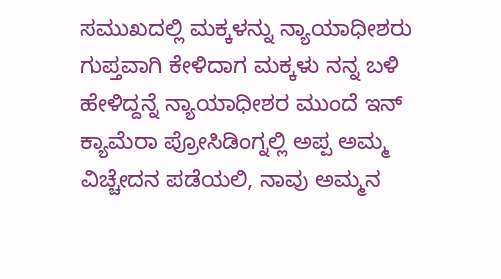ಸಮುಖದಲ್ಲಿ ಮಕ್ಕಳನ್ನು ನ್ಯಾಯಾಧೀಶರು ಗುಪ್ತವಾಗಿ ಕೇಳಿದಾಗ ಮಕ್ಕಳು ನನ್ನ ಬಳಿ ಹೇಳಿದ್ದನ್ನೆ ನ್ಯಾಯಾಧೀಶರ ಮುಂದೆ ಇನ್ ಕ್ಯಾಮೆರಾ ಪ್ರೋಸಿಡಿಂಗ್ನಲ್ಲಿ ಅಪ್ಪ ಅಮ್ಮ ವಿಚ್ಚೇದನ ಪಡೆಯಲಿ, ನಾವು ಅಮ್ಮನ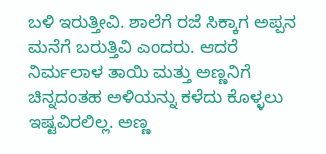ಬಳಿ ಇರುತ್ತೀವಿ. ಶಾಲೆಗೆ ರಜೆ ಸಿಕ್ಕಾಗ ಅಪ್ಪನ ಮನೆಗೆ ಬರುತ್ತಿವಿ ಎಂದರು. ಆದರೆ ನಿರ್ಮಲಾಳ ತಾಯಿ ಮತ್ತು ಅಣ್ಣನಿಗೆ ಚಿನ್ನದಂತಹ ಅಳಿಯನ್ನು ಕಳೆದು ಕೊಳ್ಳಲು ಇಷ್ಟವಿರಲಿಲ್ಲ. ಅಣ್ಣ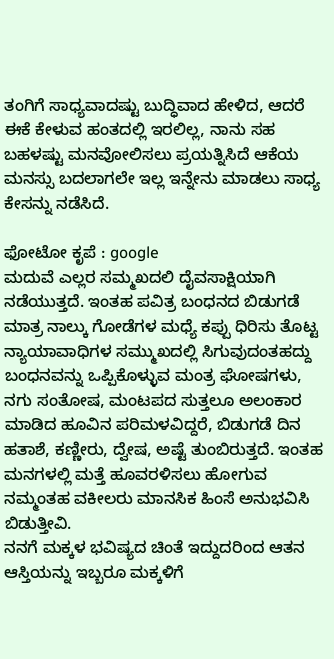ತಂಗಿಗೆ ಸಾಧ್ಯವಾದಷ್ಟು ಬುದ್ಧಿವಾದ ಹೇಳಿದ, ಆದರೆ ಈಕೆ ಕೇಳುವ ಹಂತದಲ್ಲಿ ಇರಲಿಲ್ಲ, ನಾನು ಸಹ ಬಹಳಷ್ಟು ಮನವೋಲಿಸಲು ಪ್ರಯತ್ನಿಸಿದೆ ಆಕೆಯ ಮನಸ್ಸು ಬದಲಾಗಲೇ ಇಲ್ಲ ಇನ್ನೇನು ಮಾಡಲು ಸಾಧ್ಯ ಕೇಸನ್ನು ನಡೆಸಿದೆ.

ಫೋಟೋ ಕೃಪೆ : google
ಮದುವೆ ಎಲ್ಲರ ಸಮ್ಮಖದಲಿ ದೈವಸಾಕ್ಷಿಯಾಗಿ ನಡೆಯುತ್ತದೆ. ಇಂತಹ ಪವಿತ್ರ ಬಂಧನದ ಬಿಡುಗಡೆ ಮಾತ್ರ ನಾಲ್ಕು ಗೋಡೆಗಳ ಮಧ್ಯೆ ಕಪ್ಪು ಧಿರಿಸು ತೊಟ್ಟ ನ್ಯಾಯಾವಾಧಿಗಳ ಸಮ್ಮುಖದಲ್ಲಿ ಸಿಗುವುದಂತಹದ್ದು ಬಂಧನವನ್ನು ಒಪ್ಪಿಕೊಳ್ಳುವ ಮಂತ್ರ ಘೋಷಗಳು, ನಗು ಸಂತೋಷ, ಮಂಟಪದ ಸುತ್ತಲೂ ಅಲಂಕಾರ ಮಾಡಿದ ಹೂವಿನ ಪರಿಮಳವಿದ್ದರೆ, ಬಿಡುಗಡೆ ದಿನ ಹತಾಶೆ, ಕಣ್ಣೀರು, ದ್ವೇಷ, ಅಷ್ಟೆ ತುಂಬಿರುತ್ತದೆ. ಇಂತಹ ಮನಗಳಲ್ಲಿ ಮತ್ತೆ ಹೂವರಳಿಸಲು ಹೋಗುವ ನಮ್ಮಂತಹ ವಕೀಲರು ಮಾನಸಿಕ ಹಿಂಸೆ ಅನುಭವಿಸಿ ಬಿಡುತ್ತೀವಿ.
ನನಗೆ ಮಕ್ಕಳ ಭವಿಷ್ಯದ ಚಿಂತೆ ಇದ್ದುದರಿಂದ ಆತನ ಆಸ್ತಿಯನ್ನು ಇಬ್ಬರೂ ಮಕ್ಕಳಿಗೆ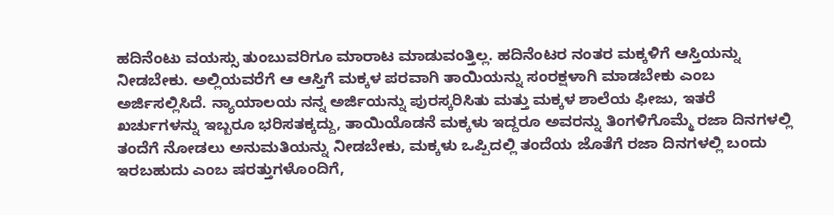ಹದಿನೆಂಟು ವಯಸ್ಸು ತುಂಬುವರಿಗೂ ಮಾರಾಟ ಮಾಡುವಂತ್ತಿಲ್ಲ. ಹದಿನೆಂಟರ ನಂತರ ಮಕ್ಕಳಿಗೆ ಆಸ್ತಿಯನ್ನು ನೀಡಬೇಕು. ಅಲ್ಲಿಯವರೆಗೆ ಆ ಆಸ್ತಿಗೆ ಮಕ್ಕಳ ಪರವಾಗಿ ತಾಯಿಯನ್ನು ಸಂರಕ್ಷಳಾಗಿ ಮಾಡಬೇಕು ಎಂಬ ಅರ್ಜಿಸಲ್ಲಿಸಿದೆ. ನ್ಯಾಯಾಲಯ ನನ್ನ ಅರ್ಜಿಯನ್ನು ಪುರಸ್ಕರಿಸಿತು ಮತ್ತು ಮಕ್ಕಳ ಶಾಲೆಯ ಫೀಜು, ಇತರೆ ಖರ್ಚುಗಳನ್ನು ಇಬ್ಬರೂ ಭರಿಸತಕ್ಕದ್ದು, ತಾಯಿಯೊಡನೆ ಮಕ್ಕಳು ಇದ್ದರೂ ಅವರನ್ನು ತಿಂಗಳಿಗೊಮ್ಮೆ ರಜಾ ದಿನಗಳಲ್ಲಿ ತಂದೆಗೆ ನೋಡಲು ಅನುಮತಿಯನ್ನು ನೀಡಬೇಕು, ಮಕ್ಕಳು ಒಪ್ಪಿದಲ್ಲಿ ತಂದೆಯ ಜೊತೆಗೆ ರಜಾ ದಿನಗಳಲ್ಲಿ ಬಂದು ಇರಬಹುದು ಎಂಬ ಷರತ್ತುಗಳೊಂದಿಗೆ,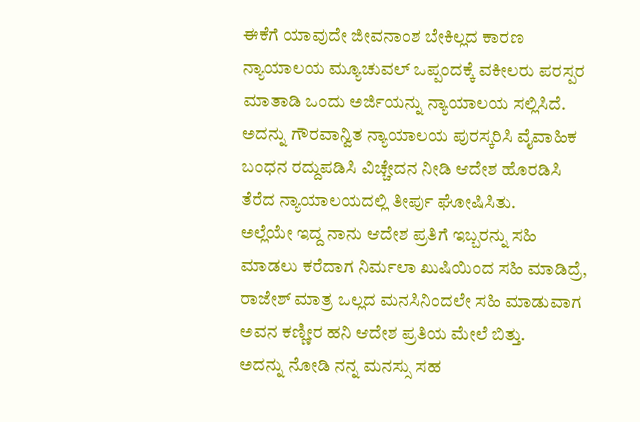ಈಕೆಗೆ ಯಾವುದೇ ಜೀವನಾಂಶ ಬೇಕಿಲ್ಲದ ಕಾರಣ ನ್ಯಾಯಾಲಯ ಮ್ಯೂಚುವಲ್ ಒಪ್ಪಂದಕ್ಕೆ ವಕೀಲರು ಪರಸ್ಪರ ಮಾತಾಡಿ ಒಂದು ಅರ್ಜಿಯನ್ನು ನ್ಯಾಯಾಲಯ ಸಲ್ಲಿಸಿದೆ. ಅದನ್ನು ಗೌರವಾನ್ವಿತ ನ್ಯಾಯಾಲಯ ಪುರಸ್ಕರಿಸಿ ವೈವಾಹಿಕ ಬಂಧನ ರದ್ದುಪಡಿಸಿ ವಿಚ್ಚೇದನ ನೀಡಿ ಆದೇಶ ಹೊರಡಿಸಿ ತೆರೆದ ನ್ಯಾಯಾಲಯದಲ್ಲಿ ತೀರ್ಪು ಘೋಷಿಸಿತು.
ಅಲ್ಲೆಯೇ ಇದ್ದ ನಾನು ಆದೇಶ ಪ್ರತಿಗೆ ಇಬ್ಬರನ್ನು ಸಹಿ ಮಾಡಲು ಕರೆದಾಗ ನಿರ್ಮಲಾ ಖುಷಿಯಿಂದ ಸಹಿ ಮಾಡಿದ್ರೆ, ರಾಜೇಶ್ ಮಾತ್ರ ಒಲ್ಲದ ಮನಸಿನಿಂದಲೇ ಸಹಿ ಮಾಡುವಾಗ ಅವನ ಕಣ್ಣೀರ ಹನಿ ಆದೇಶ ಪ್ರತಿಯ ಮೇಲೆ ಬಿತ್ತು.
ಅದನ್ನು ನೋಡಿ ನನ್ನ ಮನಸ್ಸು ಸಹ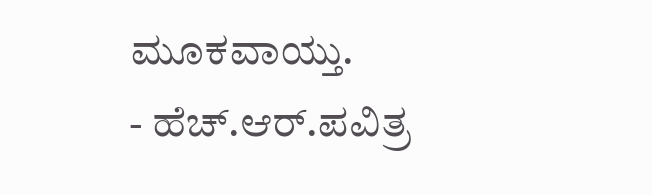ಮೂಕವಾಯ್ತು.
- ಹೆಚ್.ಆರ್.ಪವಿತ್ರ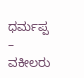ಧರ್ಮಪ್ಪ – ವಕೀಲರು